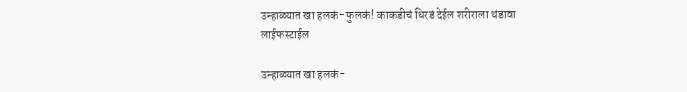उन्हाळ्यात खा हलकं-फुलकं! काकडीचं धिरडं देईल शरीराला थंडावा
लाईफस्टाईल

उन्हाळ्यात खा हलकं-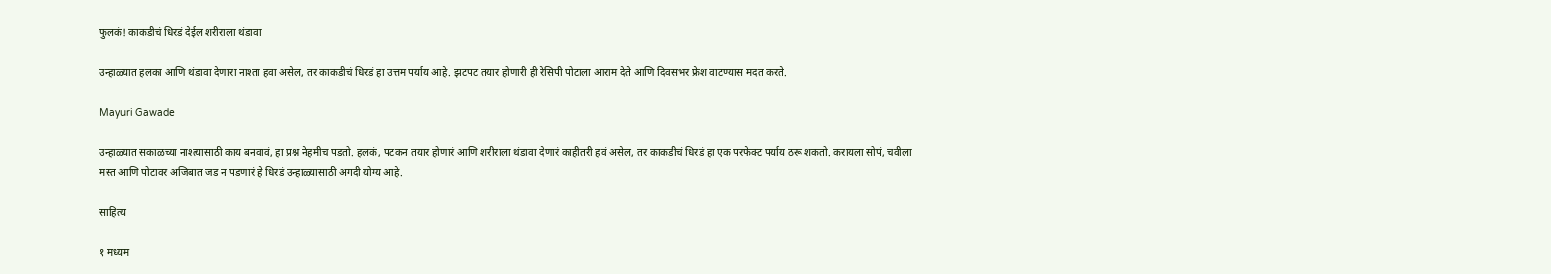फुलकं! काकडीचं धिरडं देईल शरीराला थंडावा

उन्हाळ्यात हलका आणि थंडावा देणारा नाश्ता हवा असेल, तर काकडीचं धिरडं हा उत्तम पर्याय आहे. झटपट तयार होणारी ही रेसिपी पोटाला आराम देते आणि दिवसभर फ्रेश वाटण्यास मदत करते.

Mayuri Gawade

उन्हाळ्यात सकाळच्या नाश्त्यासाठी काय बनवावं, हा प्रश्न नेहमीच पडतो. हलकं, पटकन तयार होणारं आणि शरीराला थंडावा देणारं काहीतरी हवं असेल, तर काकडीचं धिरडं हा एक परफेक्ट पर्याय ठरू शकतो. करायला सोपं, चवीला मस्त आणि पोटावर अजिबात जड न पडणारं हे धिरडं उन्हाळ्यासाठी अगदी योग्य आहे.

साहित्य

१ मध्यम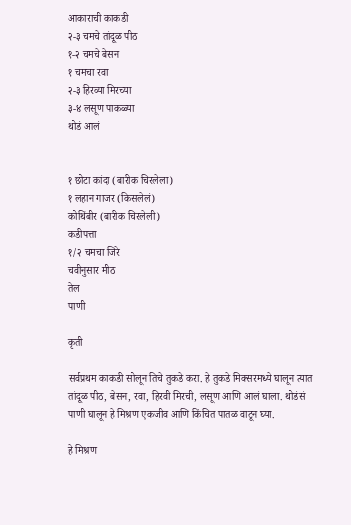आकाराची काकडी
२-३ चमचे तांदूळ पीठ
१-२ चमचे बेसन
१ चमचा रवा
२-३ हिरव्या मिरच्या
३-४ लसूण पाकळ्या
थोडं आलं


१ छोटा कांदा (बारीक चिरलेला)
१ लहान गाजर (किसलेलं)
कोथिंबीर (बारीक चिरलेली)
कडीपत्ता
१/२ चमचा जिरे
चवीनुसार मीठ
तेल
पाणी

कृती

सर्वप्रथम काकडी सोलून तिचे तुकडे करा. हे तुकडे मिक्सरमध्ये घालून त्यात तांदूळ पीठ, बेसन, रवा, हिरवी मिरची, लसूण आणि आलं घाला. थोडंसं पाणी घालून हे मिश्रण एकजीव आणि किंचित पातळ वाटून घ्या.

हे मिश्रण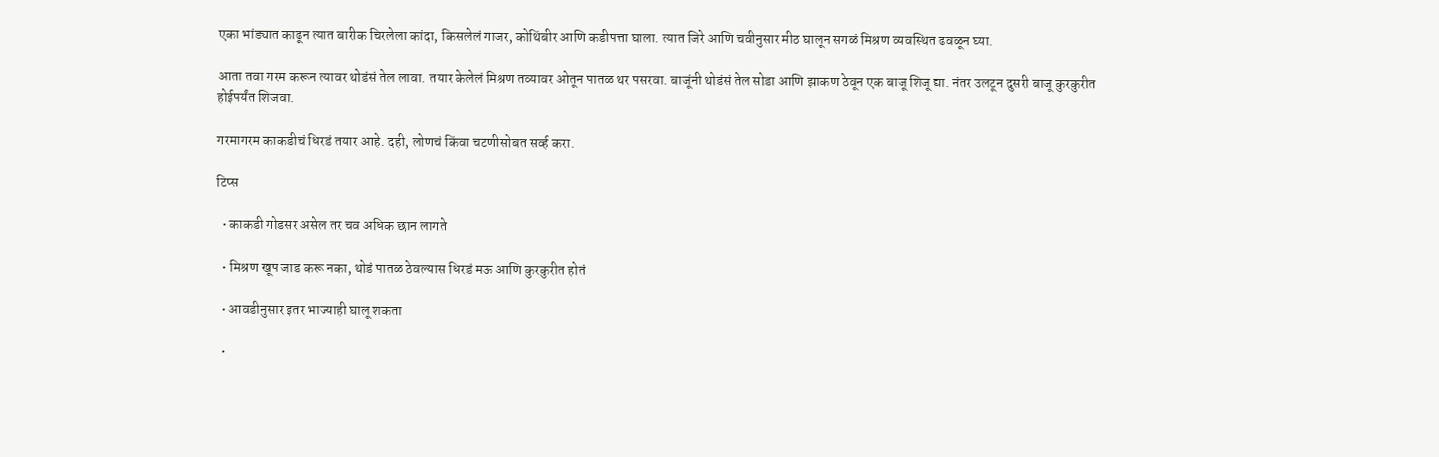एका भांड्यात काढून त्यात बारीक चिरलेला कांदा, किसलेलं गाजर, कोथिंबीर आणि कडीपत्ता घाला. त्यात जिरे आणि चवीनुसार मीठ घालून सगळं मिश्रण व्यवस्थित ढवळून घ्या.

आता तवा गरम करून त्यावर थोडंसं तेल लावा. तयार केलेलं मिश्रण तव्यावर ओतून पातळ थर पसरवा. बाजूंनी थोडंसं तेल सोडा आणि झाकण ठेवून एक बाजू शिजू द्या. नंतर उलटून दुसरी बाजू कुरकुरीत होईपर्यंत शिजवा.

गरमागरम काकडीचं धिरडं तयार आहे. दही, लोणचं किंवा चटणीसोबत सर्व्ह करा.

टिप्स

  • काकडी गोडसर असेल तर चव अधिक छान लागते

  • मिश्रण खूप जाड करू नका, थोडं पातळ ठेवल्यास धिरडं मऊ आणि कुरकुरीत होतं

  • आवडीनुसार इतर भाज्याही घालू शकता

  •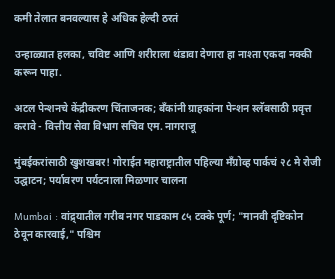कमी तेलात बनवल्यास हे अधिक हेल्दी ठरतं

उन्हाळ्यात हलका, चविष्ट आणि शरीराला थंडावा देणारा हा नाश्ता एकदा नक्की करून पाहा.

अटल पेन्शनचे केंद्रीकरण चिंताजनक; बँकांनी ग्राहकांना पेन्शन स्लॅबसाठी प्रवृत्त करावे - वित्तीय सेवा विभाग सचिव एम. नागराजू

मुंबईकरांसाठी खुशखबर! गोराईत महाराष्ट्रातील पहिल्या मँग्रोव्ह पार्कचं २८ मे रोजी उद्घाटन; पर्यावरण पर्यटनाला मिळणार चालना

Mumbai : वांद्र्यातील गरीब नगर पाडकाम ८५ टक्के पूर्ण; "मानवी दृष्टिकोन ठेवून कारवाई," पश्चिम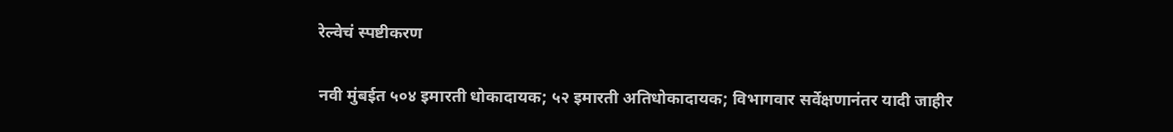रेल्वेचं स्पष्टीकरण

नवी मुंबईत ५०४ इमारती धोकादायक; ५२ इमारती अतिधोकादायक; विभागवार सर्वेक्षणानंतर यादी जाहीर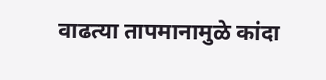वाढत्या तापमानामुळे कांदा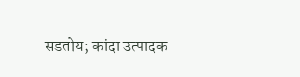सडतोय; कांदा उत्पादक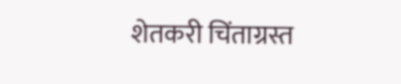शेतकरी चिंताग्रस्त